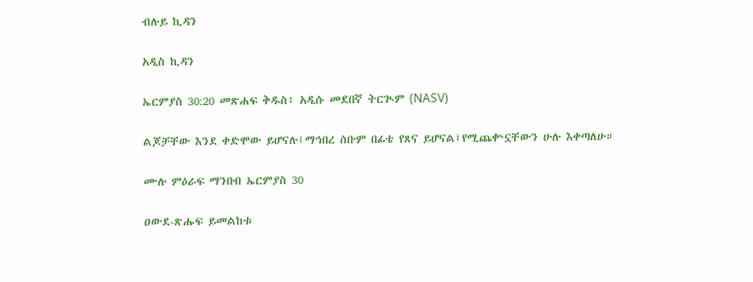ብሉይ ኪዳን

አዲስ ኪዳን

ኤርምያስ 30:20 መጽሐፍ ቅዱስ፥ አዲሱ መደበኛ ትርጒም (NASV)

ልጆቻቸው እንደ ቀድሞው ይሆናሉ፤ማኅበረ ሰቡም በፊቴ የጸና ይሆናል፤የሚጨቍኗቸውን ሁሉ እቀጣለሁ።

ሙሉ ምዕራፍ ማንበብ ኤርምያስ 30

ዐውደ-ጽሑፍ ይመልከቱ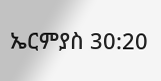ኤርምያስ 30:20